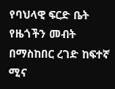የባህላዊ ፍርድ ቤት የዜጎችን መብት በማስከበር ረገድ ከፍተኛ ሚና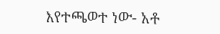እየተጫወተ ነው- አቶ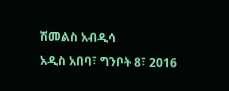ሽመልስ አብዲሳ
አዲስ አበባ፣ ግንቦት 8፣ 2016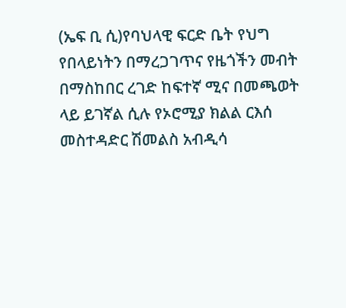(ኤፍ ቢ ሲ)የባህላዊ ፍርድ ቤት የህግ የበላይነትን በማረጋገጥና የዜጎችን መብት በማስከበር ረገድ ከፍተኛ ሚና በመጫወት ላይ ይገኛል ሲሉ የኦሮሚያ ክልል ርእሰ መስተዳድር ሽመልስ አብዲሳ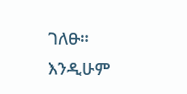ገለፁ።
እንዲሁም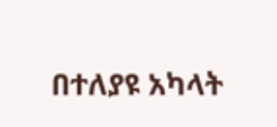በተለያዩ አካላት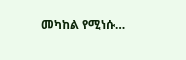መካከል የሚነሱ…